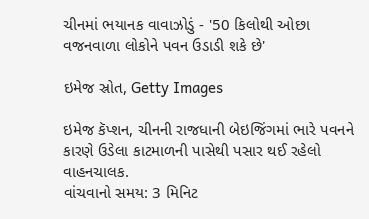ચીનમાં ભયાનક વાવાઝોડું - '50 કિલોથી ઓછા વજનવાળા લોકોને પવન ઉડાડી શકે છે'

ઇમેજ સ્રોત, Getty Images

ઇમેજ કૅપ્શન, ચીનની રાજધાની બેઇજિંગમાં ભારે પવનને કારણે ઉડેલા કાટમાળની પાસેથી પસાર થઈ રહેલો વાહનચાલક.
વાંચવાનો સમય: 3 મિનિટ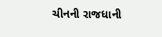ચીનની રાજધાની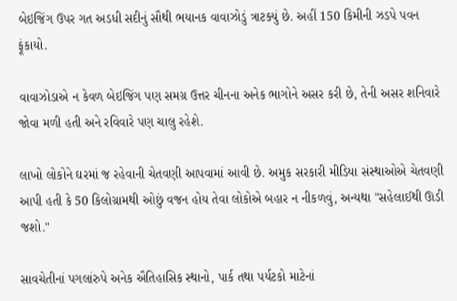બેઇજિંગ ઉપર ગત અડધી સદીનું સૌથી ભયાનક વાવાઝોડું ત્રાટક્યું છે. અહીં 150 કિમીની ઝડપે પવન ફૂંકાયો.

વાવાઝોડાએ ન કેવળ બેઇજિંગ પણ સમગ્ર ઉત્તર ચીનના અનેક ભાગોને અસર કરી છે, તેની અસર શનિવારે જોવા મળી હતી અને રવિવારે પણ ચાલુ રહેશે.

લાખો લોકોને ઘરમાં જ રહેવાની ચેતવણી આપવામાં આવી છે. અમુક સરકારી મીડિયા સંસ્થાઓએ ચેતવણી આપી હતી કે 50 કિલોગ્રામથી ઓછું વજન હોય તેવા લોકોએ બહાર ન નીકળવું, અન્યથા "સહેલાઈથી ઊડી જશો."

સાવચેતીનાં પગલાંરુપે અનેક ઐતિહાસિક સ્થાનો, પાર્ક તથા પર્યટકો માટેનાં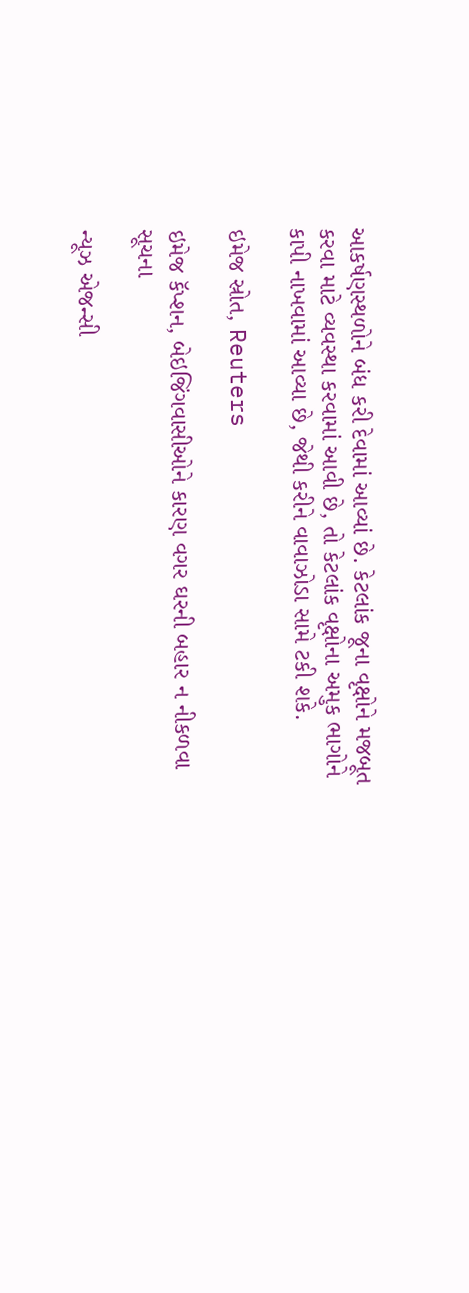આકર્ષણસ્થળોને બંધ કરી દેવામાં આવ્યાં છે. કેટલાંક જૂના વૃક્ષોને મજબૂત કરવા માટે વ્યવસ્થા કરવામાં આવી છે, તો કેટલાંક વૃક્ષોના અમુક ભાગોને કાપી નાખવામાં આવ્યા છે, જેથી કરીને વાવાઝોડા સામે ટકી શકે.

ઇમેજ સ્રોત, Reuters

ઇમેજ કૅપ્શન, બેઇજિંગવાસીઓને કારણ વગર ઘરની બહાર ન નીકળવા સૂચના

ન્યૂઝ એજન્સી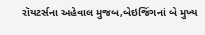રૉયટર્સના અહેવાલ મુજબ,બેઇજિંગનાં બે મુખ્ય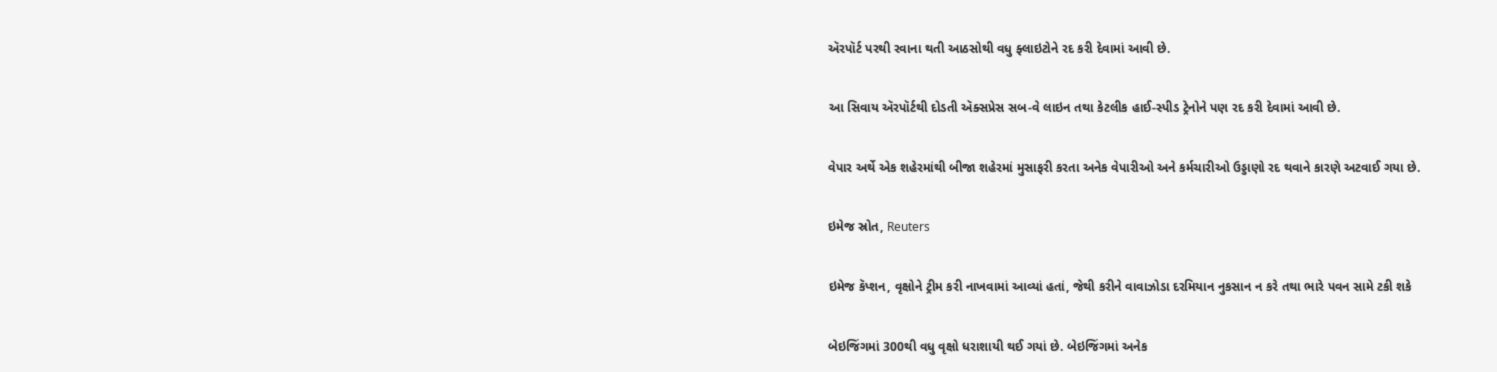ઍરપૉર્ટ પરથી રવાના થતી આઠસોથી વધુ ફ્લાઇટોને રદ કરી દેવામાં આવી છે.

આ સિવાય ઍરપૉર્ટથી દોડતી ઍક્સપ્રેસ સબ-વે લાઇન તથા કેટલીક હાઈ-સ્પીડ ટ્રેનોને પણ રદ કરી દેવામાં આવી છે.

વેપાર અર્થે એક શહેરમાંથી બીજા શહેરમાં મુસાફરી કરતા અનેક વેપારીઓ અને કર્મચારીઓ ઉડ્ડાણો રદ થવાને કારણે અટવાઈ ગયા છે.

ઇમેજ સ્રોત, Reuters

ઇમેજ કૅપ્શન, વૃક્ષોને ટ્રીમ કરી નાખવામાં આવ્યાં હતાં, જેથી કરીને વાવાઝોડા દરમિયાન નુકસાન ન કરે તથા ભારે પવન સામે ટકી શકે

બેઇજિંગમાં 300થી વધુ વૃક્ષો ધરાશાયી થઈ ગયાં છે. બેઇજિંગમાં અનેક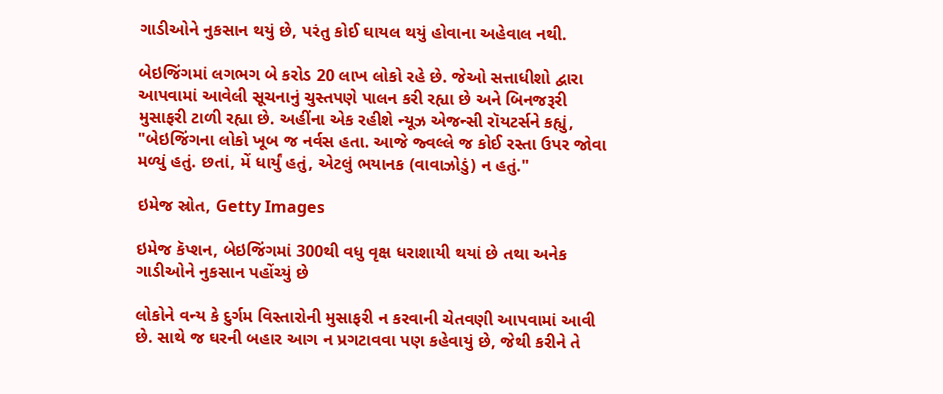ગાડીઓને નુકસાન થયું છે, પરંતુ કોઈ ઘાયલ થયું હોવાના અહેવાલ નથી.

બેઇજિંગમાં લગભગ બે કરોડ 20 લાખ લોકો રહે છે. જેઓ સત્તાધીશો દ્વારા આપવામાં આવેલી સૂચનાનું ચુસ્તપણે પાલન કરી રહ્યા છે અને બિનજરૂરી મુસાફરી ટાળી રહ્યા છે. અહીંના એક રહીશે ન્યૂઝ એજન્સી રૉયટર્સને કહ્યું, "બેઇજિંગના લોકો ખૂબ જ નર્વસ હતા. આજે જ્વલ્લે જ કોઈ રસ્તા ઉપર જોવા મળ્યું હતું. છતાં, મેં ધાર્યું હતું, એટલું ભયાનક (વાવાઝોડું) ન હતું."

ઇમેજ સ્રોત, Getty Images

ઇમેજ કૅપ્શન, બેઇજિંગમાં 300થી વધુ વૃક્ષ ધરાશાયી થયાં છે તથા અનેક ગાડીઓને નુકસાન પહોંચ્યું છે

લોકોને વન્ય કે દુર્ગમ વિસ્તારોની મુસાફરી ન કરવાની ચેતવણી આપવામાં આવી છે. સાથે જ ઘરની બહાર આગ ન પ્રગટાવવા પણ કહેવાયું છે, જેથી કરીને તે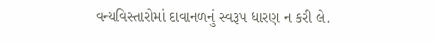વન્યવિસ્તારોમાં દાવાનળનું સ્વરૂપ ધારણ ન કરી લે.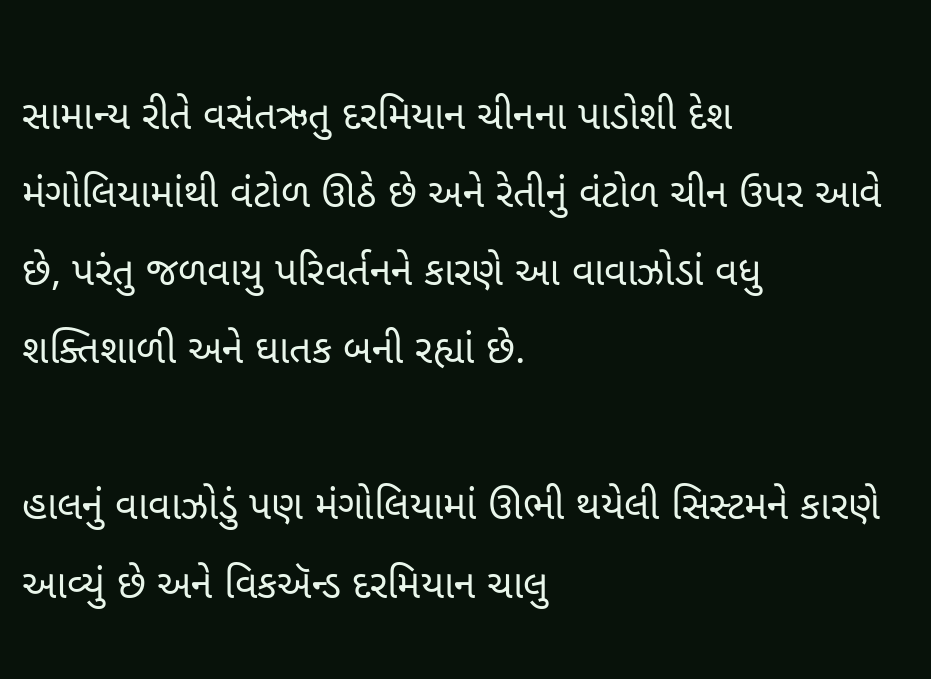સામાન્ય રીતે વસંતઋતુ દરમિયાન ચીનના પાડોશી દેશ મંગોલિયામાંથી વંટોળ ઊઠે છે અને રેતીનું વંટોળ ચીન ઉપર આવે છે, પરંતુ જળવાયુ પરિવર્તનને કારણે આ વાવાઝોડાં વધુ શક્તિશાળી અને ઘાતક બની રહ્યાં છે.

હાલનું વાવાઝોડું પણ મંગોલિયામાં ઊભી થયેલી સિસ્ટમને કારણે આવ્યું છે અને વિકઍન્ડ દરમિયાન ચાલુ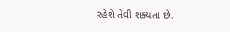રહેશે તેવી શક્યતા છે.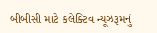બીબીસી માટે કલેક્ટિવ ન્યૂઝરૂમનું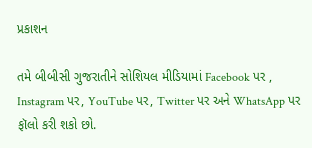પ્રકાશન

તમે બીબીસી ગુજરાતીને સોશિયલ મીડિયામાં Facebook પર , Instagram પર, YouTube પર, Twitter પર અને WhatsApp પર ફૉલો કરી શકો છો.